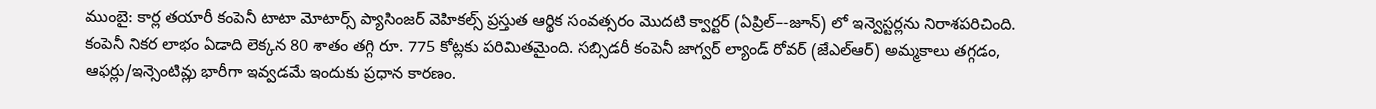ముంబై: కార్ల తయారీ కంపెనీ టాటా మోటార్స్ ప్యాసింజర్ వెహికల్స్ ప్రస్తుత ఆర్థిక సంవత్సరం మొదటి క్వార్టర్ (ఏప్రిల్–-జూన్) లో ఇన్వెస్టర్లను నిరాశపరిచింది. కంపెనీ నికర లాభం ఏడాది లెక్కన 80 శాతం తగ్గి రూ. 775 కోట్లకు పరిమితమైంది. సబ్సిడరీ కంపెనీ జాగ్వర్ ల్యాండ్ రోవర్ (జేఎల్ఆర్) అమ్మకాలు తగ్గడం, ఆఫర్లు/ఇన్సెంటివ్లు భారీగా ఇవ్వడమే ఇందుకు ప్రధాన కారణం.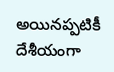అయినప్పటికీ దేశీయంగా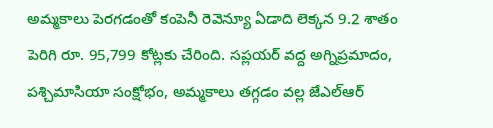అమ్మకాలు పెరగడంతో కంపెనీ రెవెన్యూ ఏడాది లెక్కన 9.2 శాతం పెరిగి రూ. 95,799 కోట్లకు చేరింది. సప్లయర్ వద్ద అగ్నిప్రమాదం, పశ్చిమాసియా సంక్షోభం, అమ్మకాలు తగ్గడం వల్ల జేఎల్ఆర్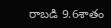రాబడి 9.6శాతం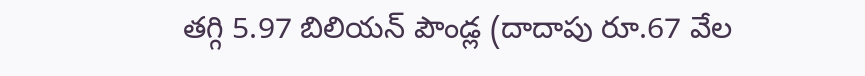తగ్గి 5.97 బిలియన్ పౌండ్ల (దాదాపు రూ.67 వేల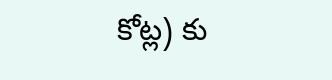కోట్ల) కు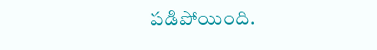పడిపోయింది.